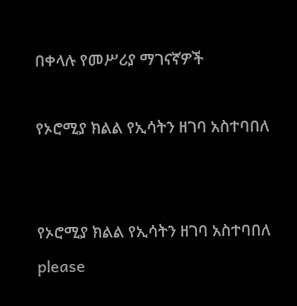በቀላሉ የመሥሪያ ማገናኛዎች

የኦሮሚያ ክልል የኢሳትን ዘገባ አስተባበለ


የኦሮሚያ ክልል የኢሳትን ዘገባ አስተባበለ
please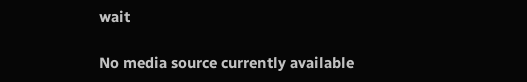wait

No media source currently available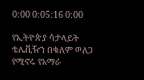0:00 0:05:16 0:00

የኢትዮጵያ ሳታላይት ቴሌቪዥን በቄለም ወለጋ የሚኖሩ የአማራ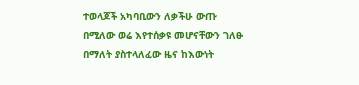ተወላጆች አካባቢውን ለቃችሁ ውጡ በሚለው ወሬ እየተሰቃዩ መሆናቸውን ገለፁ በማለት ያስተላለፈው ዜና ከእውነት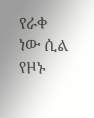የራቀ ነው ሲል የዞኑ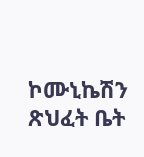ኮሙኒኬሽን ጽህፈት ቤት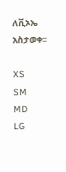ለቪኦኤ አስታወቀ፡፡

XS
SM
MD
LG